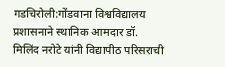गडचिरोली:गोंडवाना विश्वविद्यालय प्रशासनाने स्थानिक आमदार डॉ. मिलिंद नरोटे यांनी विद्यापीठ परिसराची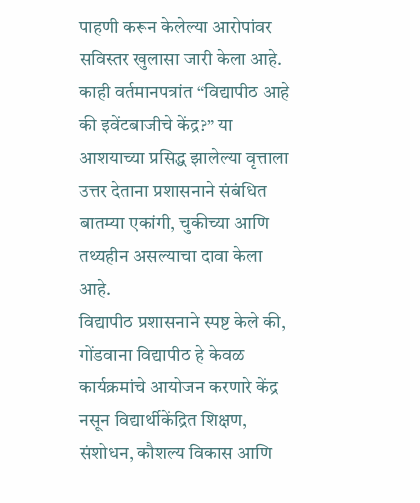पाहणी करून केलेल्या आरोपांवर सविस्तर खुलासा जारी केला आहे. काही वर्तमानपत्रांत “विद्यापीठ आहे की इवेंटबाजीचे केंद्र?” या आशयाच्या प्रसिद्ध झालेल्या वृत्ताला उत्तर देताना प्रशासनाने संबंधित बातम्या एकांगी, चुकीच्या आणि तथ्यहीन असल्याचा दावा केला आहे.
विद्यापीठ प्रशासनाने स्पष्ट केले की, गोंडवाना विद्यापीठ हे केवळ कार्यक्रमांचे आयोजन करणारे केंद्र नसून विद्यार्थीकेंद्रित शिक्षण, संशोधन, कौशल्य विकास आणि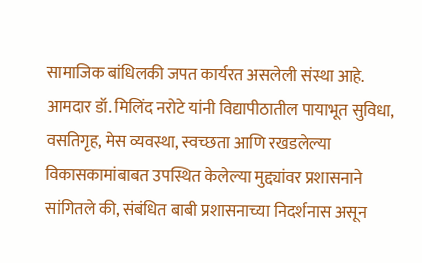सामाजिक बांधिलकी जपत कार्यरत असलेली संस्था आहे. आमदार डॉ. मिलिंद नरोटे यांनी विद्यापीठातील पायाभूत सुविधा, वसतिगृह, मेस व्यवस्था, स्वच्छता आणि रखडलेल्या विकासकामांबाबत उपस्थित केलेल्या मुद्द्यांवर प्रशासनाने सांगितले की, संबंधित बाबी प्रशासनाच्या निदर्शनास असून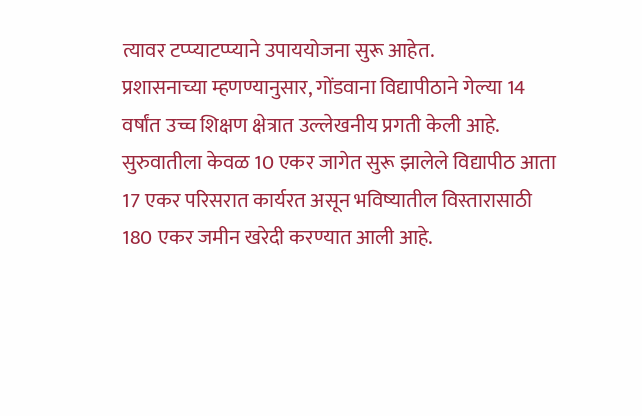त्यावर टप्प्याटप्प्याने उपाययोजना सुरू आहेत.
प्रशासनाच्या म्हणण्यानुसार, गोंडवाना विद्यापीठाने गेल्या 14 वर्षांत उच्च शिक्षण क्षेत्रात उल्लेखनीय प्रगती केली आहे. सुरुवातीला केवळ 10 एकर जागेत सुरू झालेले विद्यापीठ आता 17 एकर परिसरात कार्यरत असून भविष्यातील विस्तारासाठी 180 एकर जमीन खरेदी करण्यात आली आहे.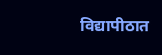विद्यापीठात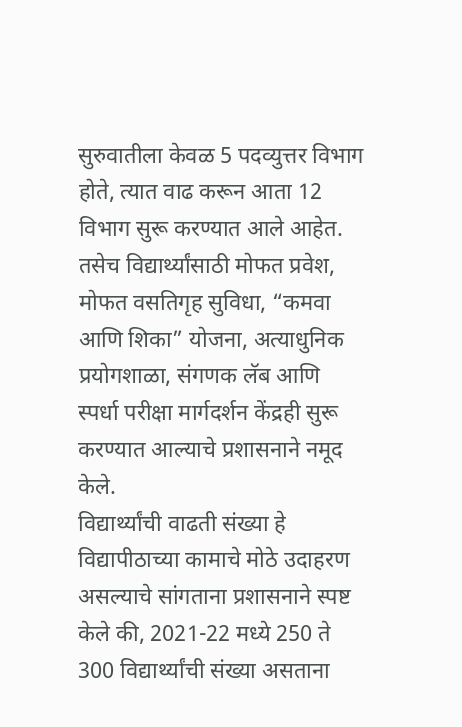सुरुवातीला केवळ 5 पदव्युत्तर विभाग होते, त्यात वाढ करून आता 12 विभाग सुरू करण्यात आले आहेत. तसेच विद्यार्थ्यांसाठी मोफत प्रवेश, मोफत वसतिगृह सुविधा, “कमवा आणि शिका” योजना, अत्याधुनिक प्रयोगशाळा, संगणक लॅब आणि स्पर्धा परीक्षा मार्गदर्शन केंद्रही सुरू करण्यात आल्याचे प्रशासनाने नमूद केले.
विद्यार्थ्यांची वाढती संख्या हे विद्यापीठाच्या कामाचे मोठे उदाहरण असल्याचे सांगताना प्रशासनाने स्पष्ट केले की, 2021-22 मध्ये 250 ते 300 विद्यार्थ्यांची संख्या असताना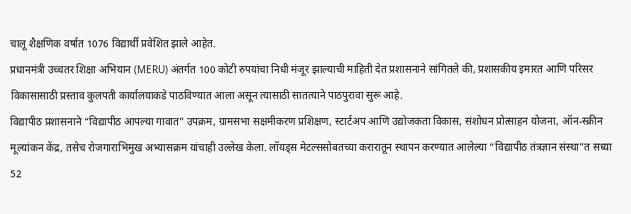चालू शैक्षणिक वर्षात 1076 विद्यार्थी प्रवेशित झाले आहेत.
प्रधानमंत्री उच्चतर शिक्षा अभियान (MERU) अंतर्गत 100 कोटी रुपयांचा निधी मंजूर झाल्याची माहिती देत प्रशासनाने सांगितले की, प्रशासकीय इमारत आणि परिसर विकासासाठी प्रस्ताव कुलपती कार्यालयाकडे पाठविण्यात आला असून त्यासाठी सातत्याने पाठपुरावा सुरू आहे.
विद्यापीठ प्रशासनाने “विद्यापीठ आपल्या गावात” उपक्रम, ग्रामसभा सक्षमीकरण प्रशिक्षण, स्टार्टअप आणि उद्योजकता विकास, संशोधन प्रोत्साहन योजना, ऑन-स्क्रीन मूल्यांकन केंद्र, तसेच रोजगाराभिमुख अभ्यासक्रम यांचाही उल्लेख केला. लॉयड्स मेटल्ससोबतच्या करारातून स्थापन करण्यात आलेल्या “विद्यापीठ तंत्रज्ञान संस्था”त सध्या 52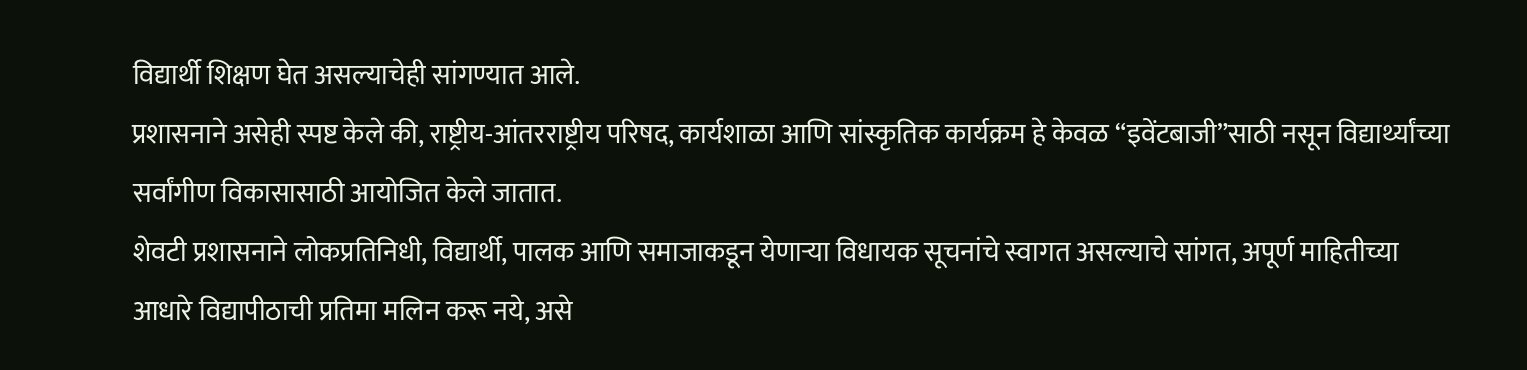विद्यार्थी शिक्षण घेत असल्याचेही सांगण्यात आले.
प्रशासनाने असेही स्पष्ट केले की, राष्ट्रीय-आंतरराष्ट्रीय परिषद, कार्यशाळा आणि सांस्कृतिक कार्यक्रम हे केवळ “इवेंटबाजी”साठी नसून विद्यार्थ्यांच्या सर्वांगीण विकासासाठी आयोजित केले जातात.
शेवटी प्रशासनाने लोकप्रतिनिधी, विद्यार्थी, पालक आणि समाजाकडून येणाऱ्या विधायक सूचनांचे स्वागत असल्याचे सांगत, अपूर्ण माहितीच्या आधारे विद्यापीठाची प्रतिमा मलिन करू नये, असे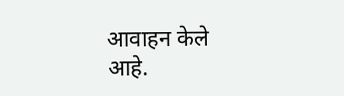आवाहन केले आहे.